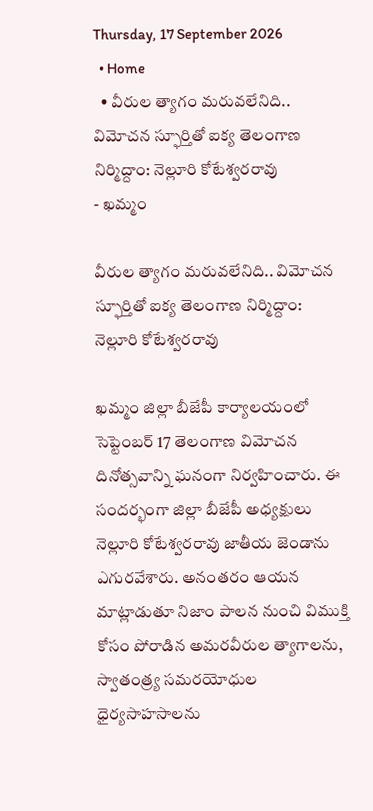Thursday, 17 September 2026
  • Home
  • వీరుల త్యాగం మరువలేనిది.. విమోచన స్ఫూర్తితో ఐక్య తెలంగాణ నిర్మిద్దాం: నెల్లూరి కోటేశ్వరరావు
- ఖమ్మం

వీరుల త్యాగం మరువలేనిది.. విమోచన స్ఫూర్తితో ఐక్య తెలంగాణ నిర్మిద్దాం: నెల్లూరి కోటేశ్వరరావు

ఖమ్మం జిల్లా బీజేపీ కార్యాలయంలో సెప్టెంబర్ 17 తెలంగాణ విమోచన దినోత్సవాన్ని ఘనంగా నిర్వహించారు. ఈ సందర్భంగా జిల్లా బీజేపీ అధ్యక్షులు నెల్లూరి కోటేశ్వరరావు జాతీయ జెండాను ఎగురవేశారు. అనంతరం ఆయన మాట్లాడుతూ నిజాం పాలన నుంచి విముక్తి కోసం పోరాడిన అమరవీరుల త్యాగాలను, స్వాతంత్ర్య సమరయోధుల ధైర్యసాహసాలను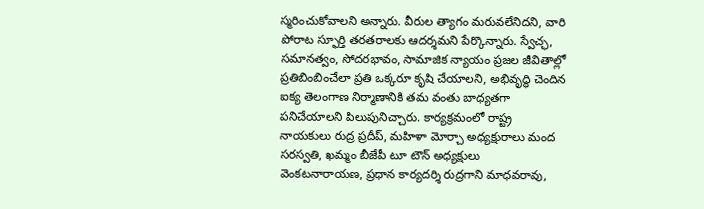స్మరించుకోవాలని అన్నారు. వీరుల త్యాగం మరువలేనిదని, వారి పోరాట స్ఫూర్తి తరతరాలకు ఆదర్శమని పేర్కొన్నారు. స్వేచ్ఛ, సమానత్వం, సోదరభావం, సామాజిక న్యాయం ప్రజల జీవితాల్లో ప్రతిబింబించేలా ప్రతి ఒక్కరూ కృషి చేయాలని, అభివృద్ధి చెందిన ఐక్య తెలంగాణ నిర్మాణానికి తమ వంతు బాధ్యతగా పనిచేయాలని పిలుపునిచ్చారు. కార్యక్రమంలో రాష్ట్ర నాయకులు రుద్ర ప్రదీప్, మహిళా మోర్చా అధ్యక్షురాలు మంద సరస్వతి, ఖమ్మం బీజేపీ టూ టౌన్ అధ్యక్షులు వెంకటనారాయణ, ప్రధాన కార్యదర్శి రుద్రగాని మాధవరావు,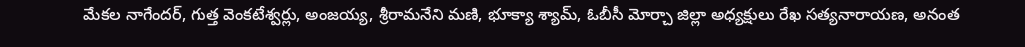మేకల నాగేందర్, గుత్త వెంకటేశ్వర్లు, అంజయ్య, శ్రీరామనేని మణి, భూక్యా శ్యామ్, ఓబీసీ మోర్చా జిల్లా అధ్యక్షులు రేఖ సత్యనారాయణ, అనంత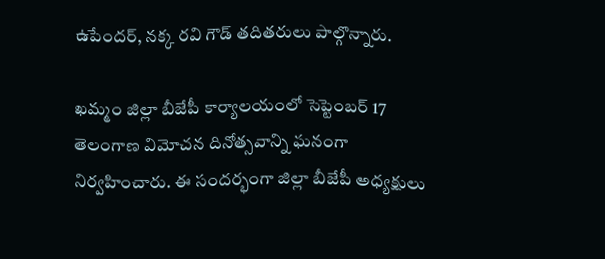ఉపేందర్, నక్క రవి గౌడ్ తదితరులు పాల్గొన్నారు.

ఖమ్మం జిల్లా బీజేపీ కార్యాలయంలో సెప్టెంబర్ 17 తెలంగాణ విమోచన దినోత్సవాన్ని ఘనంగా నిర్వహించారు. ఈ సందర్భంగా జిల్లా బీజేపీ అధ్యక్షులు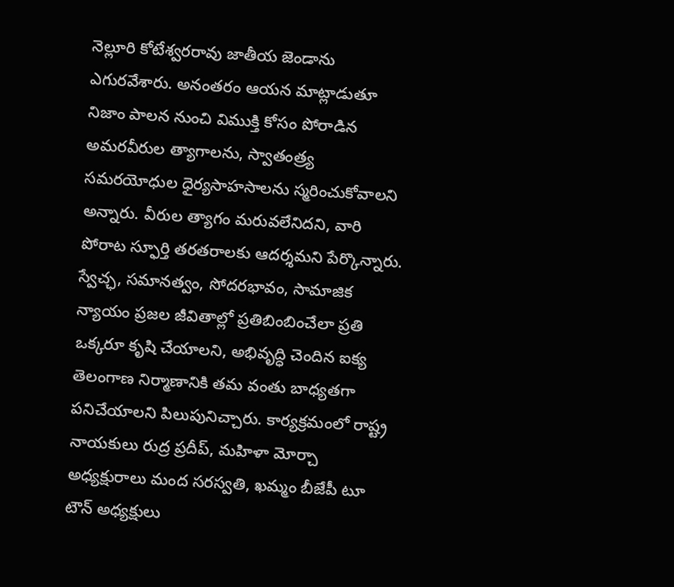నెల్లూరి కోటేశ్వరరావు జాతీయ జెండాను ఎగురవేశారు. అనంతరం ఆయన మాట్లాడుతూ నిజాం పాలన నుంచి విముక్తి కోసం పోరాడిన అమరవీరుల త్యాగాలను, స్వాతంత్ర్య సమరయోధుల ధైర్యసాహసాలను స్మరించుకోవాలని అన్నారు. వీరుల త్యాగం మరువలేనిదని, వారి పోరాట స్ఫూర్తి తరతరాలకు ఆదర్శమని పేర్కొన్నారు. స్వేచ్ఛ, సమానత్వం, సోదరభావం, సామాజిక న్యాయం ప్రజల జీవితాల్లో ప్రతిబింబించేలా ప్రతి ఒక్కరూ కృషి చేయాలని, అభివృద్ధి చెందిన ఐక్య తెలంగాణ నిర్మాణానికి తమ వంతు బాధ్యతగా పనిచేయాలని పిలుపునిచ్చారు. కార్యక్రమంలో రాష్ట్ర నాయకులు రుద్ర ప్రదీప్, మహిళా మోర్చా అధ్యక్షురాలు మంద సరస్వతి, ఖమ్మం బీజేపీ టూ టౌన్ అధ్యక్షులు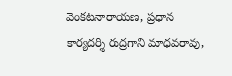వెంకటనారాయణ, ప్రధాన కార్యదర్శి రుద్రగాని మాధవరావు,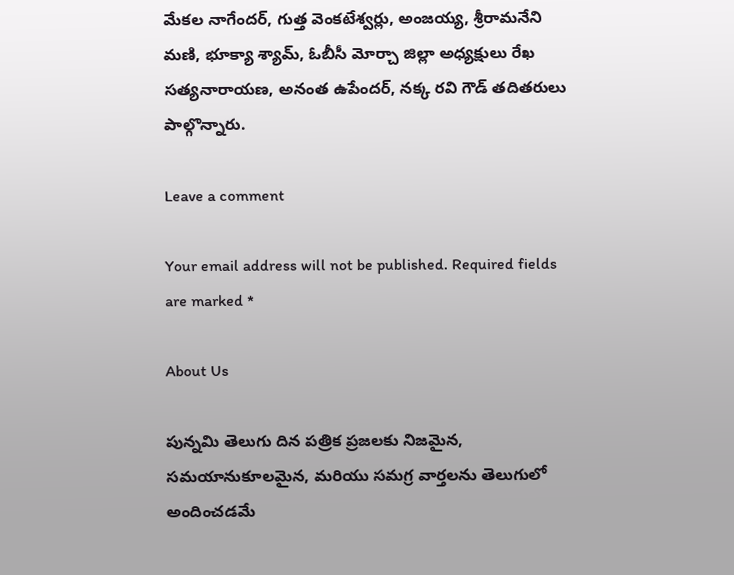మేకల నాగేందర్, గుత్త వెంకటేశ్వర్లు, అంజయ్య, శ్రీరామనేని మణి, భూక్యా శ్యామ్, ఓబీసీ మోర్చా జిల్లా అధ్యక్షులు రేఖ సత్యనారాయణ, అనంత ఉపేందర్, నక్క రవి గౌడ్ తదితరులు పాల్గొన్నారు.

Leave a comment

Your email address will not be published. Required fields are marked *

About Us

పున్నమి తెలుగు దిన పత్రిక ప్రజలకు నిజమైన, సమయానుకూలమైన, మరియు సమగ్ర వార్తలను తెలుగులో అందించడమే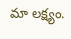మా లక్ష్యం.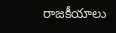రాజకీయాలు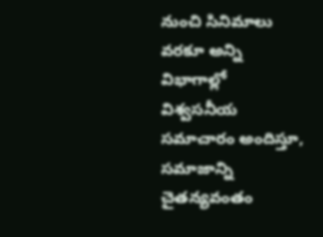నుంచి సినిమాలు వరకూ అన్ని విభాగాల్లో విశ్వసనీయ సమాచారం అందిస్తూ, సమాజాన్ని చైతన్యవంతం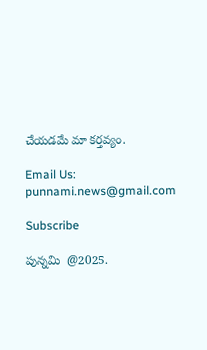చేయడమే మా కర్తవ్యం.

Email Us: punnami.news@gmail.com

Subscribe

పున్నమి  @2025.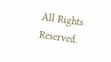All Rights Reserved.